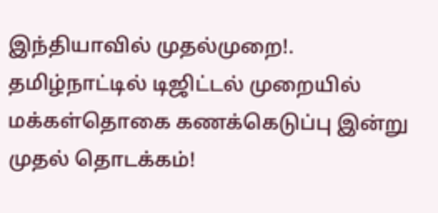இந்தியாவில் முதல்முறை!. தமிழ்நாட்டில் டிஜிட்டல் முறையில் மக்கள்தொகை கணக்கெடுப்பு இன்று முதல் தொடக்கம்!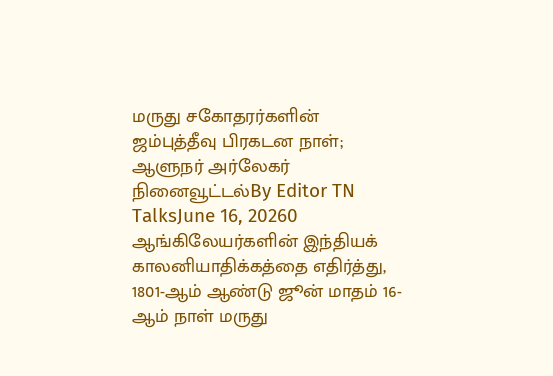மருது சகோதரர்களின் ஜம்புத்தீவு பிரகடன நாள்; ஆளுநர் அர்லேகர் நினைவூட்டல்By Editor TN TalksJune 16, 20260 ஆங்கிலேயர்களின் இந்தியக் காலனியாதிக்கத்தை எதிர்த்து, 1801-ஆம் ஆண்டு ஜூன் மாதம் 16-ஆம் நாள் மருது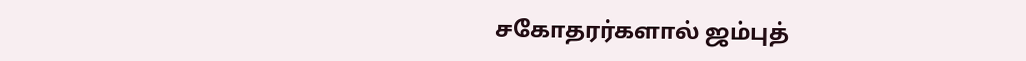சகோதரர்களால் ஜம்புத்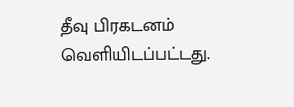தீவு பிரகடனம் வெளியிடப்பட்டது.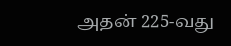அதன் 225-வது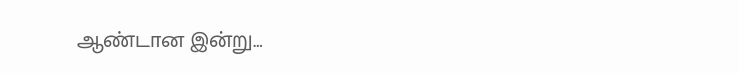ஆண்டான இன்று…